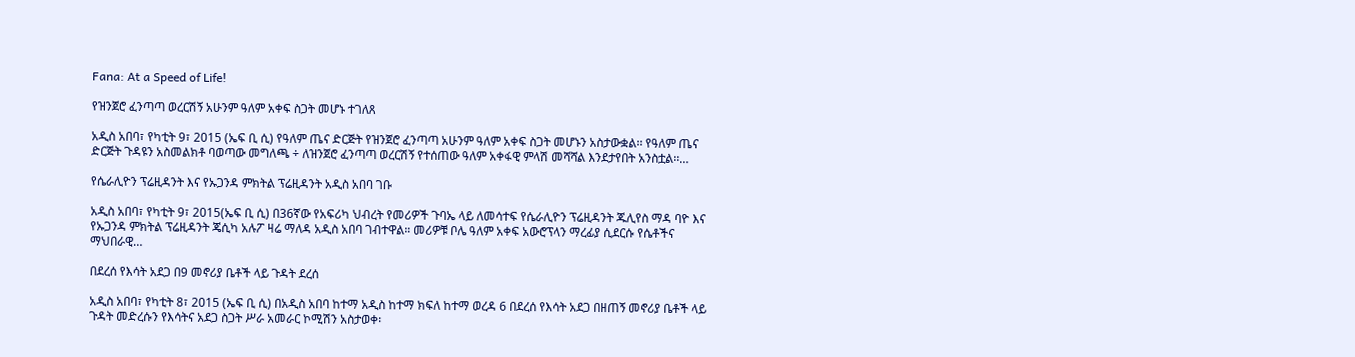Fana: At a Speed of Life!

የዝንጀሮ ፈንጣጣ ወረርሽኝ አሁንም ዓለም አቀፍ ስጋት መሆኑ ተገለጸ

አዲስ አበባ፣ የካቲት 9፣ 2015 (ኤፍ ቢ ሲ) የዓለም ጤና ድርጅት የዝንጀሮ ፈንጣጣ አሁንም ዓለም አቀፍ ስጋት መሆኑን አስታውቋል፡፡ የዓለም ጤና ድርጅት ጉዳዩን አስመልክቶ ባወጣው መግለጫ ÷ ለዝንጀሮ ፈንጣጣ ወረርሽኝ የተሰጠው ዓለም አቀፋዊ ምላሽ መሻሻል እንደታየበት አንስቷል፡፡…

የሴራሊዮን ፕሬዚዳንት እና የኡጋንዳ ምክትል ፕሬዚዳንት አዲስ አበባ ገቡ

አዲስ አበባ፣ የካቲት 9፣ 2015(ኤፍ ቢ ሲ) በ36ኛው የአፍሪካ ህብረት የመሪዎች ጉባኤ ላይ ለመሳተፍ የሴራሊዮን ፕሬዚዳንት ጁሊየስ ማዳ ባዮ እና የኡጋንዳ ምክትል ፕሬዚዳንት ጄሲካ አሉፖ ዛሬ ማለዳ አዲስ አበባ ገብተዋል። መሪዎቹ ቦሌ ዓለም አቀፍ አውሮፕላን ማረፊያ ሲደርሱ የሴቶችና ማህበራዊ…

በደረሰ የእሳት አደጋ በ9 መኖሪያ ቤቶች ላይ ጉዳት ደረሰ

አዲስ አበባ፣ የካቲት 8፣ 2015 (ኤፍ ቢ ሲ) በአዲስ አበባ ከተማ አዲስ ከተማ ክፍለ ከተማ ወረዳ 6 በደረሰ የእሳት አደጋ በዘጠኝ መኖሪያ ቤቶች ላይ ጉዳት መድረሱን የእሳትና አደጋ ስጋት ሥራ አመራር ኮሚሽን አስታወቀ፡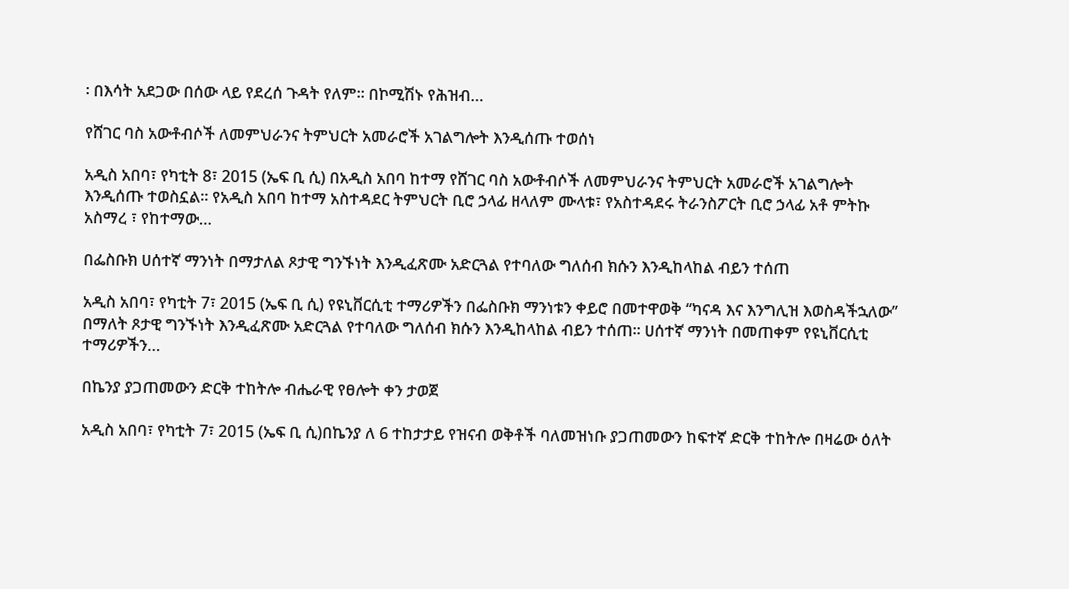፡ በእሳት አደጋው በሰው ላይ የደረሰ ጉዳት የለም፡፡ በኮሚሽኑ የሕዝብ…

የሸገር ባስ አውቶብሶች ለመምህራንና ትምህርት አመራሮች አገልግሎት እንዲሰጡ ተወሰነ

አዲስ አበባ፣ የካቲት 8፣ 2015 (ኤፍ ቢ ሲ) በአዲስ አበባ ከተማ የሸገር ባስ አውቶብሶች ለመምህራንና ትምህርት አመራሮች አገልግሎት እንዲሰጡ ተወስኗል፡፡ የአዲስ አበባ ከተማ አስተዳደር ትምህርት ቢሮ ኃላፊ ዘላለም ሙላቱ፣ የአስተዳደሩ ትራንስፖርት ቢሮ ኃላፊ አቶ ምትኩ አስማረ ፣ የከተማው…

በፌስቡክ ሀሰተኛ ማንነት በማታለል ጾታዊ ግንኙነት እንዲፈጽሙ አድርጓል የተባለው ግለሰብ ክሱን እንዲከላከል ብይን ተሰጠ

አዲስ አበባ፣ የካቲት 7፣ 2015 (ኤፍ ቢ ሲ) የዩኒቨርሲቲ ተማሪዎችን በፌስቡክ ማንነቱን ቀይሮ በመተዋወቅ ‘‘ካናዳ እና እንግሊዝ እወስዳችኋለው’’ በማለት ጾታዊ ግንኙነት እንዲፈጽሙ አድርጓል የተባለው ግለሰብ ክሱን እንዲከላከል ብይን ተሰጠ። ሀሰተኛ ማንነት በመጠቀም የዩኒቨርሲቲ ተማሪዎችን…

በኬንያ ያጋጠመውን ድርቅ ተከትሎ ብሔራዊ የፀሎት ቀን ታወጀ

አዲስ አበባ፣ የካቲት 7፣ 2015 (ኤፍ ቢ ሲ)በኬንያ ለ 6 ተከታታይ የዝናብ ወቅቶች ባለመዝነቡ ያጋጠመውን ከፍተኛ ድርቅ ተከትሎ በዛሬው ዕለት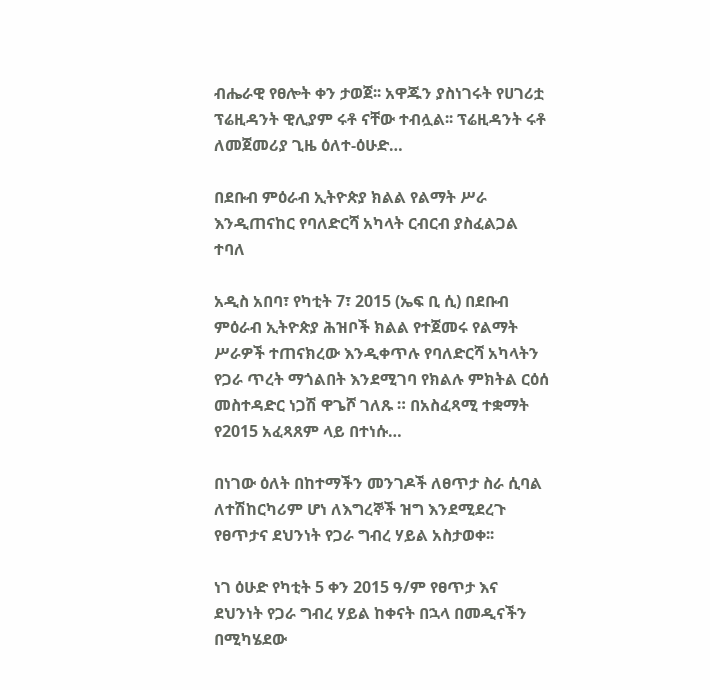ብሔራዊ የፀሎት ቀን ታወጀ፡፡ አዋጁን ያስነገሩት የሀገሪቷ ፕሬዚዳንት ዊሊያም ሩቶ ናቸው ተብሏል፡፡ ፕሬዚዳንት ሩቶ ለመጀመሪያ ጊዜ ዕለተ-ዕሁድ…

በደቡብ ምዕራብ ኢትዮጵያ ክልል የልማት ሥራ እንዲጠናከር የባለድርሻ አካላት ርብርብ ያስፈልጋል ተባለ

አዲስ አበባ፣ የካቲት 7፣ 2015 (ኤፍ ቢ ሲ) በደቡብ ምዕራብ ኢትዮጵያ ሕዝቦች ክልል የተጀመሩ የልማት ሥራዎች ተጠናክረው እንዲቀጥሉ የባለድርሻ አካላትን የጋራ ጥረት ማጎልበት እንደሚገባ የክልሉ ምክትል ርዕሰ መስተዳድር ነጋሽ ዋጌሾ ገለጹ ። በአስፈጻሚ ተቋማት የ2015 አፈጻጸም ላይ በተነሱ…

በነገው ዕለት በከተማችን መንገዶች ለፀጥታ ስራ ሲባል ለተሽከርካሪም ሆነ ለእግረኞች ዝግ እንደሚደረጉ የፀጥታና ደህንነት የጋራ ግብረ ሃይል አስታወቀ፡፡

ነገ ዕሁድ የካቲት 5 ቀን 2015 ዓ/ም የፀጥታ እና ደህንነት የጋራ ግብረ ሃይል ከቀናት በኋላ በመዲናችን በሚካሄደው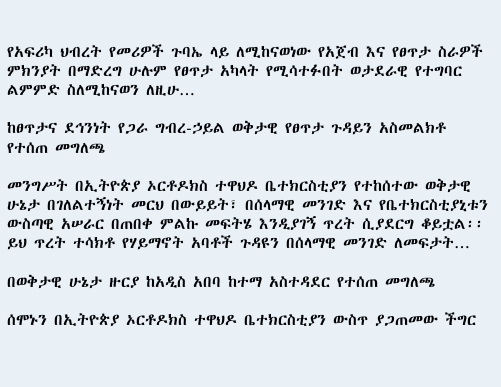የአፍሪካ ህብረት የመሪዎች ጉባኤ ላይ ለሚከናወነው የአጀብ እና የፀጥታ ስራዎች ምክንያት በማድረግ ሁሉም የፀጥታ አካላት የሚሳተፉበት ወታደራዊ የተግባር ልምምድ ስለሚከናወን ለዚሁ…

ከፀጥታና ደኅንነት የጋራ ግብረ-ኃይል ወቅታዊ የፀጥታ ጉዳይን አስመልክቶ የተሰጠ መግለጫ

መንግሥት በኢትዮጵያ ኦርቶዶክስ ተዋህዶ ቤተክርስቲያን የተከሰተው ወቅታዊ ሁኔታ በገለልተኝነት መርህ በውይይት፣ በሰላማዊ መንገድ እና የቤተክርስቲያኒቱን ውስጣዊ አሠራር በጠበቀ ምልኩ መፍትሄ እንዲያገኝ ጥረት ሲያደርግ ቆይቷል፡፡ ይህ ጥረት ተሳክቶ የሃይማኖት አባቶች ጉዳዩን በሰላማዊ መንገድ ለመፍታት…

በወቅታዊ ሁኔታ ዙርያ ከአዲስ አበባ ከተማ አስተዳደር የተሰጠ መግለጫ

ሰሞኑን በኢትዮጵያ ኦርቶዶክስ ተዋህዶ ቤተክርስቲያን ውስጥ ያጋጠመው ችግር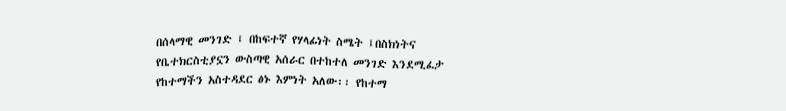በሰላማዊ መንገድ ፤ በከፍተኛ የሃላፊነት ስሜት ፤በስክነትና የቤተክርስቲያኗን ውስጣዊ አሰራር በተከተለ መንገድ እንደሚፈታ የከተማችን አስተዳደር ፅኑ እምነት አለው፡፡ የከተማ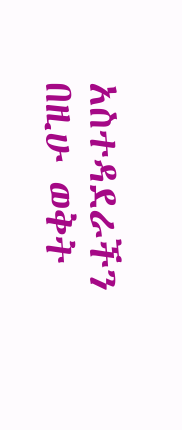አስተዳደራችን በዚሁ ወቅት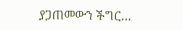ያጋጠመውን ችግር…